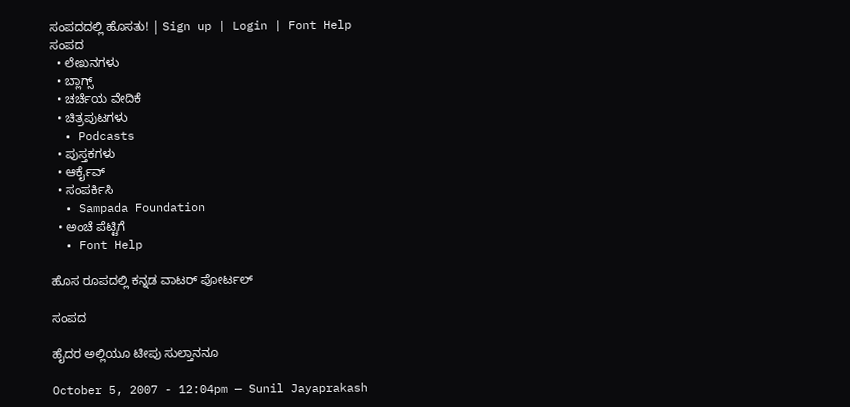ಸಂಪದದಲ್ಲಿ ಹೊಸತು! | Sign up | Login | Font Help
ಸಂಪದ
  • ಲೇಖನಗಳು
  • ಬ್ಲಾಗ್ಸ್
  • ಚರ್ಚೆಯ ವೇದಿಕೆ
  • ಚಿತ್ರಪುಟಗಳು
  • Podcasts
  • ಪುಸ್ತಕಗಳು
  • ಆರ್ಕೈವ್
  • ಸಂಪರ್ಕಿಸಿ
  • Sampada Foundation
  • ಅಂಚೆ ಪೆಟ್ಟಿಗೆ
  • Font Help

ಹೊಸ ರೂಪದಲ್ಲಿ ಕನ್ನಡ ವಾಟರ್ ಪೋರ್ಟಲ್

ಸಂಪದ

ಹೈದರ ಅಲ್ಲಿಯೂ ಟೀಪು ಸುಲ್ತಾನನೂ

October 5, 2007 - 12:04pm — Sunil Jayaprakash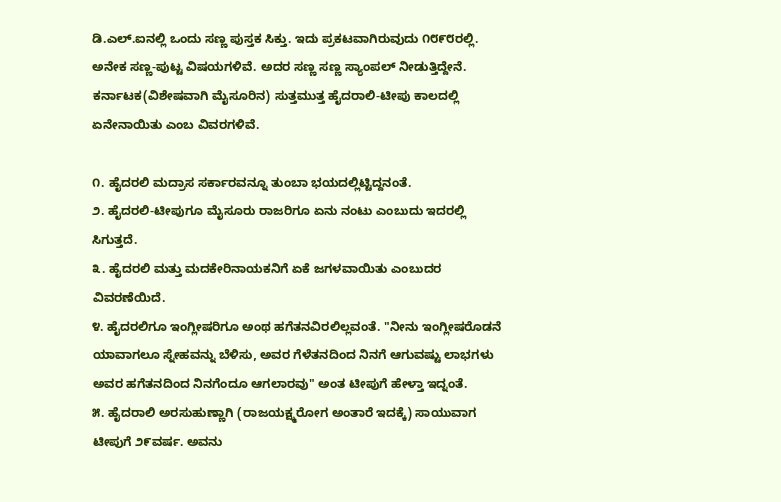ಡಿ.ಎಲ್.ಐನಲ್ಲಿ ಒಂದು ಸಣ್ಣ ಪುಸ್ತಕ ಸಿಕ್ತು. ಇದು ಪ್ರಕಟವಾಗಿರುವುದು ೧೮೯೮ರಲ್ಲಿ. ಅನೇಕ ಸಣ್ಣ-ಪುಟ್ಟ ವಿಷಯಗಳಿವೆ. ಅದರ ಸಣ್ಣ ಸಣ್ಣ ಸ್ಯಾಂಪಲ್ ನೀಡುತ್ತಿದ್ದೇನೆ. ಕರ್ನಾಟಕ(ವಿಶೇಷವಾಗಿ ಮೈಸೂರಿನ) ಸುತ್ತಮುತ್ತ ಹೈದರಾಲಿ-ಟೀಪು ಕಾಲದಲ್ಲಿ ಏನೇನಾಯಿತು ಎಂಬ ವಿವರಗಳಿವೆ.

೧. ಹೈದರಲಿ ಮದ್ರಾಸ ಸರ್ಕಾರವನ್ನೂ ತುಂಬಾ ಭಯದಲ್ಲಿಟ್ಟಿದ್ದನಂತೆ.
೨. ಹೈದರಲಿ-ಟೀಪುಗೂ ಮೈಸೂರು ರಾಜರಿಗೂ ಏನು ನಂಟು ಎಂಬುದು ಇದರಲ್ಲಿ ಸಿಗುತ್ತದೆ.
೩. ಹೈದರಲಿ ಮತ್ತು ಮದಕೇರಿನಾಯಕನಿಗೆ ಏಕೆ ಜಗಳವಾಯಿತು ಎಂಬುದರ ವಿವರಣೆಯಿದೆ.
೪. ಹೈದರಲಿಗೂ ಇಂಗ್ಲೀಷರಿಗೂ ಅಂಥ ಹಗೆತನವಿರಲಿಲ್ಲವಂತೆ. "ನೀನು ಇಂಗ್ಲೀಷರೊಡನೆ ಯಾವಾಗಲೂ ಸ್ನೇಹವನ್ನು ಬೆಳಿಸು, ಅವರ ಗೆಳೆತನದಿಂದ ನಿನಗೆ ಆಗುವಷ್ಟು ಲಾಭಗಳು ಅವರ ಹಗೆತನದಿಂದ ನಿನಗೆಂದೂ ಆಗಲಾರವು" ಅಂತ ಟೀಪುಗೆ ಹೇಳ್ತಾ ಇದ್ನಂತೆ.
೫. ಹೈದರಾಲಿ ಅರಸುಹುಣ್ಣಾಗಿ (ರಾಜಯಕ್ಷ್ಮರೋಗ ಅಂತಾರೆ ಇದಕ್ಕೆ) ಸಾಯುವಾಗ ಟೀಪುಗೆ ೨೯ವರ್ಷ. ಅವನು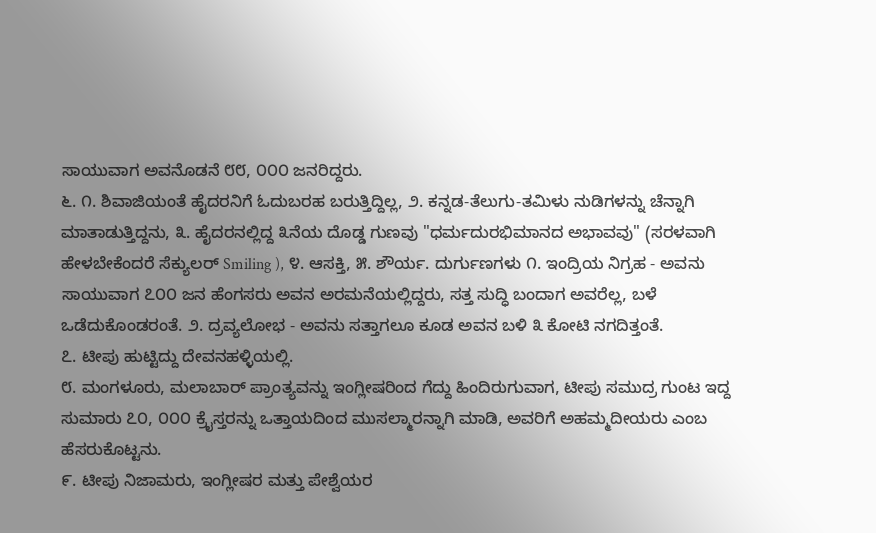ಸಾಯುವಾಗ ಅವನೊಡನೆ ೮೮, ೦೦೦ ಜನರಿದ್ದರು.
೬. ೧. ಶಿವಾಜಿಯಂತೆ ಹೈದರನಿಗೆ ಓದುಬರಹ ಬರುತ್ತಿದ್ದಿಲ್ಲ, ೨. ಕನ್ನಡ-ತೆಲುಗು-ತಮಿಳು ನುಡಿಗಳನ್ನು ಚೆನ್ನಾಗಿ ಮಾತಾಡುತ್ತಿದ್ದನು, ೩. ಹೈದರನಲ್ಲಿದ್ದ ೩ನೆಯ ದೊಡ್ಡ ಗುಣವು "ಧರ್ಮದುರಭಿಮಾನದ ಅಭಾವವು" (ಸರಳವಾಗಿ ಹೇಳಬೇಕೆಂದರೆ ಸೆಕ್ಯುಲರ್ Smiling ), ೪. ಆಸಕ್ತಿ, ೫. ಶೌರ್ಯ. ದುರ್ಗುಣಗಳು ೧. ಇಂದ್ರಿಯ ನಿಗ್ರಹ - ಅವನು ಸಾಯುವಾಗ ೭೦೦ ಜನ ಹೆಂಗಸರು ಅವನ ಅರಮನೆಯಲ್ಲಿದ್ದರು, ಸತ್ತ ಸುದ್ಧಿ ಬಂದಾಗ ಅವರೆಲ್ಲ, ಬಳೆ ಒಡೆದುಕೊಂಡರಂತೆ. ೨. ದ್ರವ್ಯಲೋಭ - ಅವನು ಸತ್ತಾಗಲೂ ಕೂಡ ಅವನ ಬಳಿ ೩ ಕೋಟಿ ನಗದಿತ್ತಂತೆ.
೭. ಟೀಪು ಹುಟ್ಟಿದ್ದು ದೇವನಹಳ್ಳಿಯಲ್ಲಿ.
೮. ಮಂಗಳೂರು, ಮಲಾಬಾರ್ ಪ್ರಾಂತ್ಯವನ್ನು ಇಂಗ್ಲೀಷರಿಂದ ಗೆದ್ದು ಹಿಂದಿರುಗುವಾಗ, ಟೀಪು ಸಮುದ್ರ ಗುಂಟ ಇದ್ದ ಸುಮಾರು ೭೦, ೦೦೦ ಕ್ರೈಸ್ತರನ್ನು ಒತ್ತಾಯದಿಂದ ಮುಸಲ್ಮಾರನ್ನಾಗಿ ಮಾಡಿ, ಅವರಿಗೆ ಅಹಮ್ಮದೀಯರು ಎಂಬ ಹೆಸರುಕೊಟ್ಟನು.
೯. ಟೀಪು ನಿಜಾಮರು, ಇಂಗ್ಲೀಷರ ಮತ್ತು ಪೇಶ್ವೆಯರ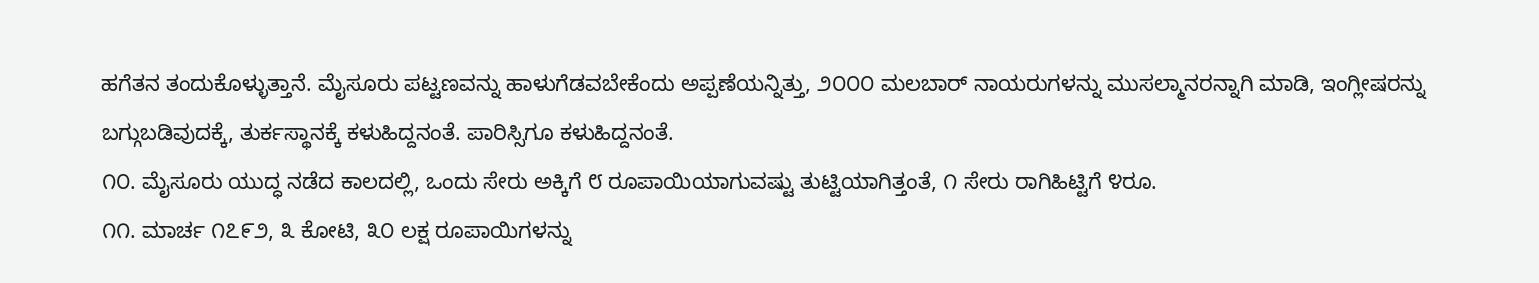ಹಗೆತನ ತಂದುಕೊಳ್ಳುತ್ತಾನೆ. ಮೈಸೂರು ಪಟ್ಟಣವನ್ನು ಹಾಳುಗೆಡವಬೇಕೆಂದು ಅಪ್ಪಣೆಯನ್ನಿತ್ತು, ೨೦೦೦ ಮಲಬಾರ್ ನಾಯರುಗಳನ್ನು ಮುಸಲ್ಮಾನರನ್ನಾಗಿ ಮಾಡಿ, ಇಂಗ್ಲೀಷರನ್ನು ಬಗ್ಗುಬಡಿವುದಕ್ಕೆ, ತುರ್ಕಸ್ಥಾನಕ್ಕೆ ಕಳುಹಿದ್ದನಂತೆ. ಪಾರಿಸ್ಸಿಗೂ ಕಳುಹಿದ್ದನಂತೆ.
೧೦. ಮೈಸೂರು ಯುದ್ಧ ನಡೆದ ಕಾಲದಲ್ಲಿ, ಒಂದು ಸೇರು ಅಕ್ಕಿಗೆ ೮ ರೂಪಾಯಿಯಾಗುವಷ್ಟು ತುಟ್ಟಿಯಾಗಿತ್ತಂತೆ, ೧ ಸೇರು ರಾಗಿಹಿಟ್ಟಿಗೆ ೪ರೂ.
೧೧. ಮಾರ್ಚ ೧೭೯೨, ೩ ಕೋಟಿ, ೩೦ ಲಕ್ಷ ರೂಪಾಯಿಗಳನ್ನು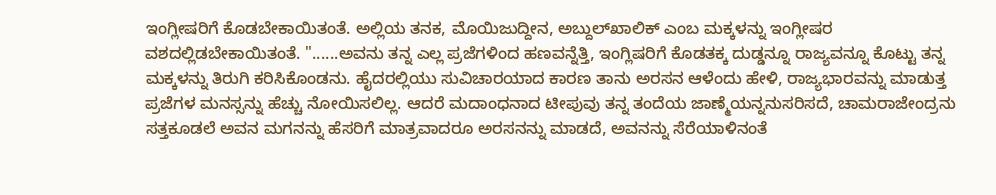ಇಂಗ್ಲೀಷರಿಗೆ ಕೊಡಬೇಕಾಯಿತಂತೆ. ಅಲ್ಲಿಯ ತನಕ, ಮೊಯಿಜುದ್ದೀನ, ಅಬ್ದುಲ್‌ಖಾಲಿಕ್ ಎಂಬ ಮಕ್ಕಳನ್ನು ಇಂಗ್ಲೀಷರ ವಶದಲ್ಲಿಡಬೇಕಾಯಿತಂತೆ. "......ಅವನು ತನ್ನ ಎಲ್ಲ ಪ್ರಜೆಗಳಿಂದ ಹಣವನ್ನೆತ್ತಿ, ಇಂಗ್ಲಿಷರಿಗೆ ಕೊಡತಕ್ಕ ದುಡ್ಡನ್ನೂ ರಾಜ್ಯವನ್ನೂ ಕೊಟ್ಟು ತನ್ನ ಮಕ್ಕಳನ್ನು ತಿರುಗಿ ಕರಿಸಿಕೊಂಡನು. ಹೈದರಲ್ಲಿಯು ಸುವಿಚಾರಯಾದ ಕಾರಣ ತಾನು ಅರಸನ ಆಳೆಂದು ಹೇಳಿ, ರಾಜ್ಯಭಾರವನ್ನು ಮಾಡುತ್ತ ಪ್ರಜೆಗಳ ಮನಸ್ಸನ್ನು ಹೆಚ್ಚು ನೋಯಿಸಲಿಲ್ಲ. ಆದರೆ ಮದಾಂಧನಾದ ಟೀಪುವು ತನ್ನ ತಂದೆಯ ಜಾಣ್ಮೆಯನ್ನನುಸರಿಸದೆ, ಚಾಮರಾಜೇಂದ್ರನು ಸತ್ತಕೂಡಲೆ ಅವನ ಮಗನನ್ನು ಹೆಸರಿಗೆ ಮಾತ್ರವಾದರೂ ಅರಸನನ್ನು ಮಾಡದೆ, ಅವನನ್ನು ಸೆರೆಯಾಳಿನಂತೆ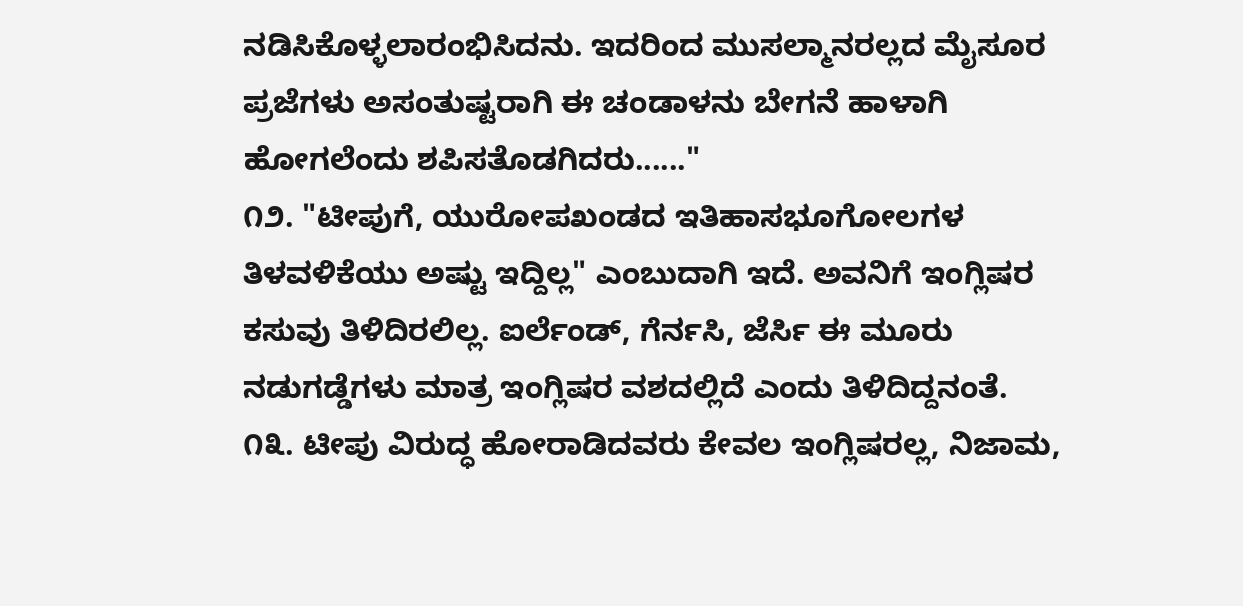ನಡಿಸಿಕೊಳ್ಳಲಾರಂಭಿಸಿದನು. ಇದರಿಂದ ಮುಸಲ್ಮಾನರಲ್ಲದ ಮೈಸೂರ ಪ್ರಜೆಗಳು ಅಸಂತುಷ್ಟರಾಗಿ ಈ ಚಂಡಾಳನು ಬೇಗನೆ ಹಾಳಾಗಿ ಹೋಗಲೆಂದು ಶಪಿಸತೊಡಗಿದರು......"
೧೨. "ಟೀಪುಗೆ, ಯುರೋಪಖಂಡದ ಇತಿಹಾಸಭೂಗೋಲಗಳ ತಿಳವಳಿಕೆಯು ಅಷ್ಟು ಇದ್ದಿಲ್ಲ" ಎಂಬುದಾಗಿ ಇದೆ. ಅವನಿಗೆ ಇಂಗ್ಲಿಷರ ಕಸುವು ತಿಳಿದಿರಲಿಲ್ಲ. ಐರ್ಲೆಂಡ್, ಗೆರ್ನಸಿ, ಜೆರ್ಸಿ ಈ ಮೂರು ನಡುಗಡ್ಡೆಗಳು ಮಾತ್ರ ಇಂಗ್ಲಿಷರ ವಶದಲ್ಲಿದೆ ಎಂದು ತಿಳಿದಿದ್ದನಂತೆ.
೧೩. ಟೀಪು ವಿರುದ್ಧ ಹೋರಾಡಿದವರು ಕೇವಲ ಇಂಗ್ಲಿಷರಲ್ಲ, ನಿಜಾಮ,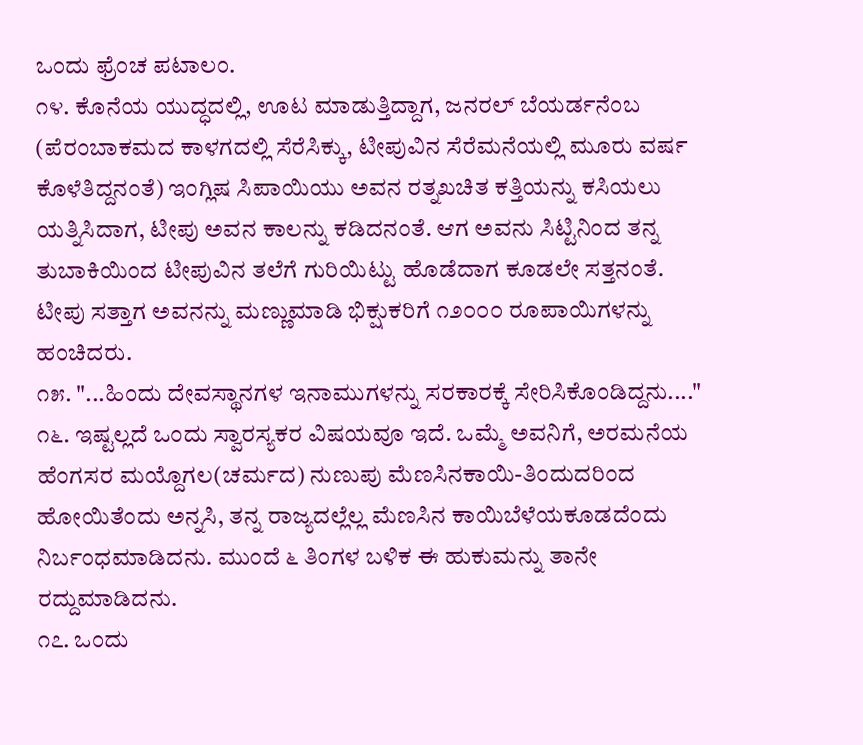ಒಂದು ಫ್ರೆಂಚ ಪಟಾಲಂ.
೧೪. ಕೊನೆಯ ಯುದ್ಧದಲ್ಲಿ, ಊಟ ಮಾಡುತ್ತಿದ್ದಾಗ, ಜನರಲ್ ಬೆಯರ್ಡನೆಂಬ (ಪೆರಂಬಾಕಮದ ಕಾಳಗದಲ್ಲಿ ಸೆರೆಸಿಕ್ಕು, ಟೀಪುವಿನ ಸೆರೆಮನೆಯಲ್ಲಿ ಮೂರು ವರ್ಷ ಕೊಳೆತಿದ್ದನಂತೆ) ಇಂಗ್ಲಿಷ ಸಿಪಾಯಿಯು ಅವನ ರತ್ನಖಚಿತ ಕತ್ತಿಯನ್ನು ಕಸಿಯಲು ಯತ್ನಿಸಿದಾಗ, ಟೀಪು ಅವನ ಕಾಲನ್ನು ಕಡಿದನಂತೆ. ಆಗ ಅವನು ಸಿಟ್ಟಿನಿಂದ ತನ್ನ ತುಬಾಕಿಯಿಂದ ಟೀಪುವಿನ ತಲೆಗೆ ಗುರಿಯಿಟ್ಟು ಹೊಡೆದಾಗ ಕೂಡಲೇ ಸತ್ತನಂತೆ. ಟೀಪು ಸತ್ತಾಗ ಅವನನ್ನು ಮಣ್ಣುಮಾಡಿ ಭಿಕ್ಷುಕರಿಗೆ ೧೨೦೦೦ ರೂಪಾಯಿಗಳನ್ನು ಹಂಚಿದರು.
೧೫. "...ಹಿಂದು ದೇವಸ್ಥಾನಗಳ ಇನಾಮುಗಳನ್ನು ಸರಕಾರಕ್ಕೆ ಸೇರಿಸಿಕೊಂಡಿದ್ದನು...."
೧೬. ಇಷ್ಟಲ್ಲದೆ ಒಂದು ಸ್ವಾರಸ್ಯಕರ ವಿಷಯವೂ ಇದೆ. ಒಮ್ಮೆ ಅವನಿಗೆ, ಅರಮನೆಯ ಹೆಂಗಸರ ಮಯ್ದೊಗಲ(ಚರ್ಮದ) ನುಣುಪು ಮೆಣಸಿನಕಾಯಿ-ತಿಂದುದರಿಂದ ಹೋಯಿತೆಂದು ಅನ್ನಸಿ, ತನ್ನ ರಾಜ್ಯದಲ್ಲೆಲ್ಲ ಮೆಣಸಿನ ಕಾಯಿಬೆಳೆಯಕೂಡದೆಂದು ನಿರ್ಬಂಧಮಾಡಿದನು. ಮುಂದೆ ೬ ತಿಂಗಳ ಬಳಿಕ ಈ ಹುಕುಮನ್ನು ತಾನೇ ರದ್ದುಮಾಡಿದನು.
೧೭. ಒಂದು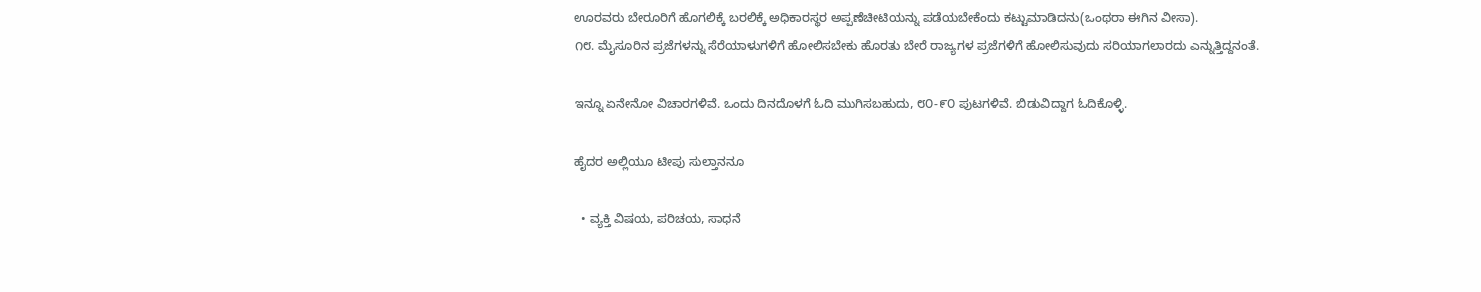ಊರವರು ಬೇರೂರಿಗೆ ಹೊಗಲಿಕ್ಕೆ ಬರಲಿಕ್ಕೆ ಅಧಿಕಾರಸ್ಥರ ಅಪ್ಪಣೆಚೀಟಿಯನ್ನು ಪಡೆಯಬೇಕೆಂದು ಕಟ್ಟುಮಾಡಿದನು(ಒಂಥರಾ ಈಗಿನ ವೀಸಾ).
೧೮. ಮೈಸೂರಿನ ಪ್ರಜೆಗಳನ್ನು ಸೆರೆಯಾಳುಗಳಿಗೆ ಹೋಲಿಸಬೇಕು ಹೊರತು ಬೇರೆ ರಾಜ್ಯಗಳ ಪ್ರಜೆಗಳಿಗೆ ಹೋಲಿಸುವುದು ಸರಿಯಾಗಲಾರದು ಎನ್ನುತ್ತಿದ್ದನಂತೆ.

ಇನ್ನೂ ಏನೇನೋ ವಿಚಾರಗಳಿವೆ. ಒಂದು ದಿನದೊಳಗೆ ಓದಿ ಮುಗಿಸಬಹುದು, ೮೦-೯೦ ಪುಟಗಳಿವೆ. ಬಿಡುವಿದ್ದಾಗ ಓದಿಕೊಳ್ಳಿ.

ಹೈದರ ಅಲ್ಲಿಯೂ ಟೀಪು ಸುಲ್ತಾನನೂ

  • ವ್ಯಕ್ತಿ ವಿಷಯ, ಪರಿಚಯ, ಸಾಧನೆ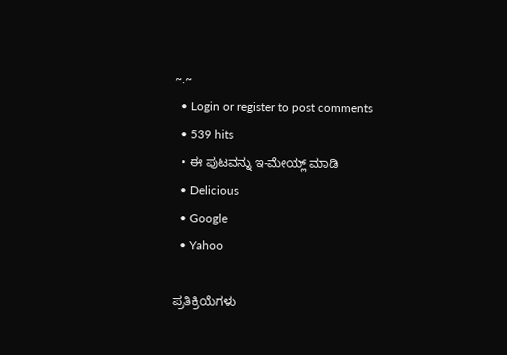~.~
  • Login or register to post comments
  • 539 hits
  • ಈ ಪುಟವನ್ನು ಇ-ಮೇಯ್ಲ್ ಮಾಡಿ
  • Delicious
  • Google
  • Yahoo

ಪ್ರತಿಕ್ರಿಯೆಗಳು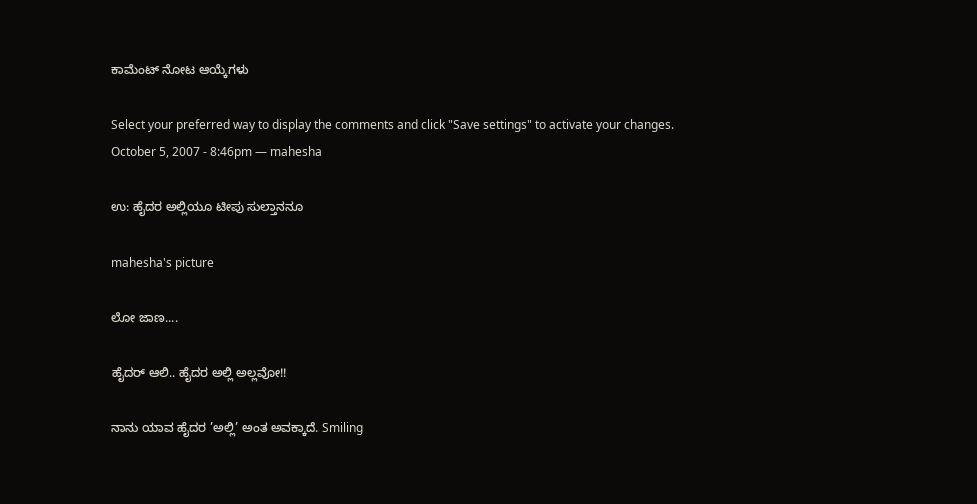ಕಾಮೆಂಟ್ ನೋಟ ಆಯ್ಕೆಗಳು

Select your preferred way to display the comments and click "Save settings" to activate your changes.
October 5, 2007 - 8:46pm — mahesha

ಉ: ಹೈದರ ಅಲ್ಲಿಯೂ ಟೀಪು ಸುಲ್ತಾನನೂ

mahesha's picture

ಲೋ ಜಾಣ....

ಹೈದರ್‍ ಆಲಿ.. ಹೈದರ ಅಲ್ಲಿ ಅಲ್ಲವೋ!!

ನಾನು ಯಾವ ಹೈದರ ’ಅಲ್ಲಿ’ ಅಂತ ಅವಕ್ಕಾದೆ. Smiling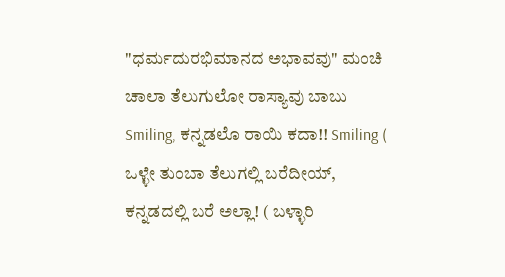"ಧರ್ಮದುರಭಿಮಾನದ ಅಭಾವವು" ಮಂಚಿ ಚಾಲಾ ತೆಲುಗುಲೋ ರಾಸ್ಯಾವು ಬಾಬು Smiling, ಕನ್ನಡಲೊ ರಾಯಿ ಕದಾ!! Smiling ( ಒಳ್ಳೇ ತುಂಬಾ ತೆಲುಗಲ್ಲಿ ಬರೆದೀಯ್, ಕನ್ನಡದಲ್ಲಿ ಬರೆ ಅಲ್ಲಾ! ( ಬಳ್ಳಾರಿ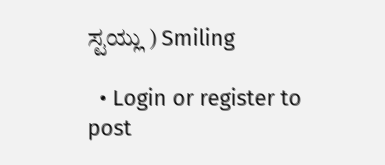ಸ್ಟಯ್ಲು ) Smiling

  • Login or register to post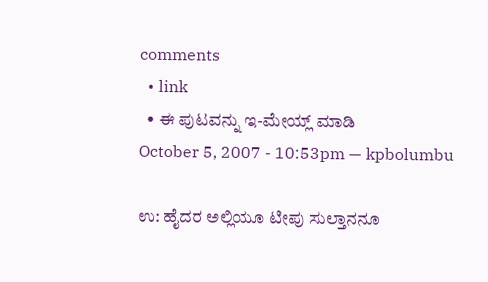comments
  • link
  • ಈ ಪುಟವನ್ನು ಇ-ಮೇಯ್ಲ್ ಮಾಡಿ
October 5, 2007 - 10:53pm — kpbolumbu

ಉ: ಹೈದರ ಅಲ್ಲಿಯೂ ಟೀಪು ಸುಲ್ತಾನನೂ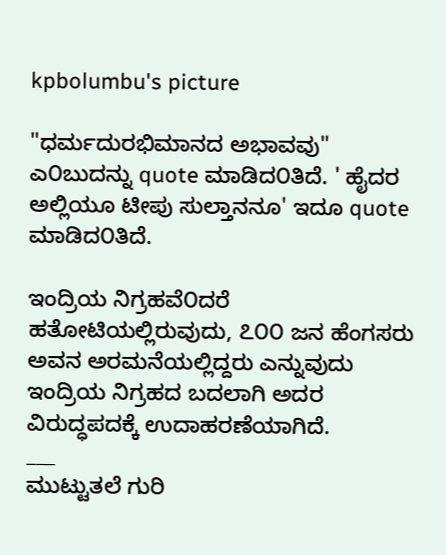kpbolumbu's picture

"ಧರ್ಮದುರಭಿಮಾನದ ಅಭಾವವು" ಎ೦ಬುದನ್ನು quote ಮಾಡಿದ೦ತಿದೆ. ' ಹೈದರ ಅಲ್ಲಿಯೂ ಟೀಪು ಸುಲ್ತಾನನೂ' ಇದೂ quote ಮಾಡಿದ೦ತಿದೆ.

ಇಂದ್ರಿಯ ನಿಗ್ರಹವೆ೦ದರೆ ಹತೋಟಿಯಲ್ಲಿರುವುದು, ೭೦೦ ಜನ ಹೆಂಗಸರು ಅವನ ಅರಮನೆಯಲ್ಲಿದ್ದರು ಎನ್ನುವುದು ಇಂದ್ರಿಯ ನಿಗ್ರಹದ ಬದಲಾಗಿ ಅದರ ವಿರುದ್ಧಪದಕ್ಕೆ ಉದಾಹರಣೆಯಾಗಿದೆ.
___
ಮುಟ್ಟುತಲೆ ಗುರಿ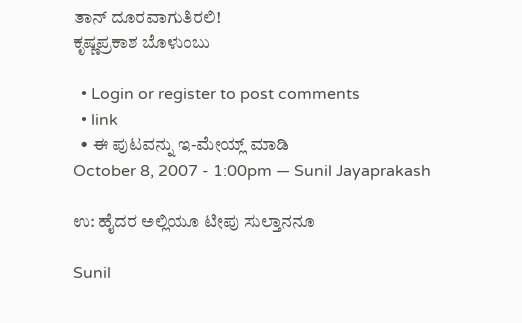ತಾನ್ ದೂರವಾಗುತಿರಲಿ!
ಕೃಷ್ಣಪ್ರಕಾಶ ಬೊಳುಂಬು

  • Login or register to post comments
  • link
  • ಈ ಪುಟವನ್ನು ಇ-ಮೇಯ್ಲ್ ಮಾಡಿ
October 8, 2007 - 1:00pm — Sunil Jayaprakash

ಉ: ಹೈದರ ಅಲ್ಲಿಯೂ ಟೀಪು ಸುಲ್ತಾನನೂ

Sunil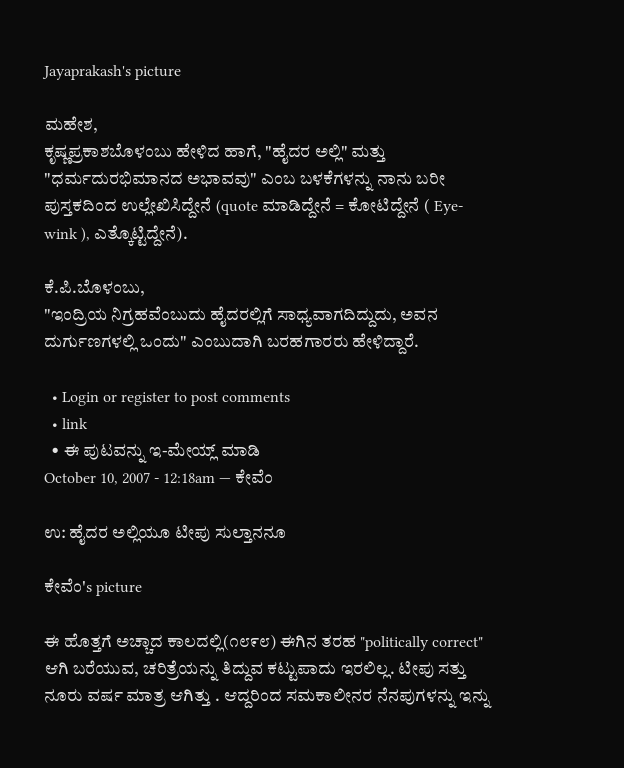Jayaprakash's picture

ಮಹೇಶ,
ಕೃಷ್ಣಪ್ರಕಾಶಬೊಳಂಬು ಹೇಳಿದ ಹಾಗೆ, "ಹೈದರ ಅಲ್ಲಿ" ಮತ್ತು "ಧರ್ಮದುರಭಿಮಾನದ ಅಭಾವವು" ಎಂಬ ಬಳಕೆಗಳನ್ನು ನಾನು ಬರೀ ಪುಸ್ತಕದಿಂದ ಉಲ್ಲೇಖಿಸಿದ್ದೇನೆ (quote ಮಾಡಿದ್ದೇನೆ = ಕೋಟಿದ್ದೇನೆ ( Eye-wink ), ಎತ್ಕೊಟ್ಟಿದ್ದೇನೆ).

ಕೆ.ಪಿ.ಬೊಳಂಬು,
"ಇಂದ್ರಿಯ ನಿಗ್ರಹವೆಂಬುದು ಹೈದರಲ್ಲಿಗೆ ಸಾಧ್ಯವಾಗದಿದ್ದುದು, ಅವನ ದುರ್ಗುಣಗಳಲ್ಲಿ ಒಂದು" ಎಂಬುದಾಗಿ ಬರಹಗಾರರು ಹೇಳಿದ್ದಾರೆ.

  • Login or register to post comments
  • link
  • ಈ ಪುಟವನ್ನು ಇ-ಮೇಯ್ಲ್ ಮಾಡಿ
October 10, 2007 - 12:18am — ಕೇವೆಂ

ಉ: ಹೈದರ ಅಲ್ಲಿಯೂ ಟೀಪು ಸುಲ್ತಾನನೂ

ಕೇವೆಂ's picture

ಈ ಹೊತ್ತಗೆ ಅಚ್ಚಾದ ಕಾಲದಲ್ಲಿ(೧೮೯೮) ಈಗಿನ ತರಹ "politically correct" ಆಗಿ ಬರೆಯುವ, ಚರಿತ್ರೆಯನ್ನು ತಿದ್ದುವ ಕಟ್ಟುಪಾದು ಇರಲಿಲ್ಲ. ಟೀಪು ಸತ್ತು ನೂರು ವರ್ಷ ಮಾತ್ರ ಆಗಿತ್ತು . ಆದ್ದರಿಂದ ಸಮಕಾಲೀನರ ನೆನಪುಗಳನ್ನು ಇನ್ನು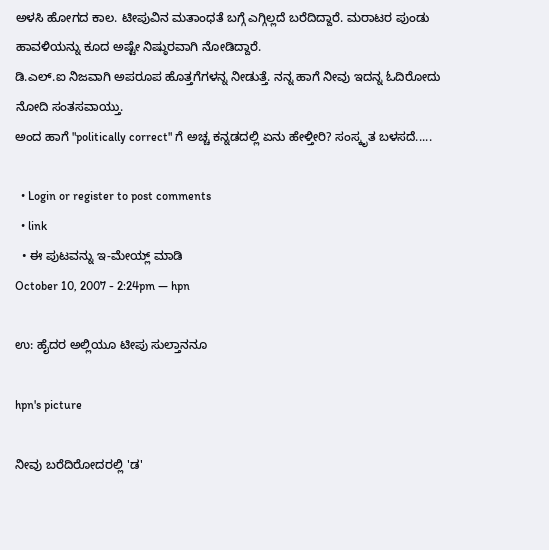ಅಳಸಿ ಹೋಗದ ಕಾಲ. ಟೀಪುವಿನ ಮತಾಂಧತೆ ಬಗ್ಗೆ ಎಗ್ಗಿಲ್ಲದೆ ಬರೆದಿದ್ದಾರೆ. ಮರಾಟರ ಪುಂಡು ಹಾವಳಿಯನ್ನು ಕೂದ ಅಷ್ಟೇ ನಿಷ್ಠುರವಾಗಿ ನೋಡಿದ್ದಾರೆ.
ಡಿ.ಎಲ್.ಐ ನಿಜವಾಗಿ ಅಪರೂಪ ಹೊತ್ತಗೆಗಳನ್ನ ನೀಡುತ್ತೆ. ನನ್ನ ಹಾಗೆ ನೀವು ಇದನ್ನ ಓದಿರೋದು ನೋದಿ ಸಂತಸವಾಯ್ತು.
ಅಂದ ಹಾಗೆ "politically correct" ಗೆ ಅಚ್ಚ ಕನ್ನಡದಲ್ಲಿ ಏನು ಹೇಳ್ತೀರಿ? ಸಂಸ್ಕೃತ ಬಳಸದೆ.....

  • Login or register to post comments
  • link
  • ಈ ಪುಟವನ್ನು ಇ-ಮೇಯ್ಲ್ ಮಾಡಿ
October 10, 2007 - 2:24pm — hpn

ಉ: ಹೈದರ ಅಲ್ಲಿಯೂ ಟೀಪು ಸುಲ್ತಾನನೂ

hpn's picture

ನೀವು ಬರೆದಿರೋದರಲ್ಲಿ 'ಡ'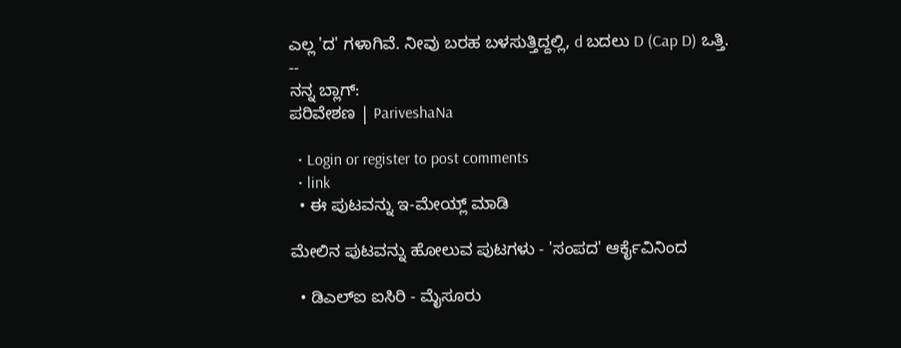ಎಲ್ಲ 'ದ' ಗಳಾಗಿವೆ. ನೀವು ಬರಹ ಬಳಸುತ್ತಿದ್ದಲ್ಲಿ, d ಬದಲು D (Cap D) ಒತ್ತಿ.
--
ನನ್ನ ಬ್ಲಾಗ್:
ಪರಿವೇಶಣ | PariveshaNa

  • Login or register to post comments
  • link
  • ಈ ಪುಟವನ್ನು ಇ-ಮೇಯ್ಲ್ ಮಾಡಿ

ಮೇಲಿನ ಪುಟವನ್ನು ಹೋಲುವ ಪುಟಗಳು - 'ಸಂಪದ' ಆರ್ಕೈವಿನಿಂದ

  • ಡಿಎಲ್ಐ ಐಸಿರಿ - ಮೈಸೂರು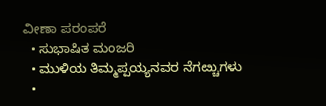ವೀಣಾ ಪರಂಪರೆ
  • ಸುಭಾಷಿತ ಮಂಜರಿ
  • ಮುಳಿಯ ತಿಮ್ಮಪ್ಪಯ್ಯನವರ ನೆಗೞ್ಚುಗಳು
  •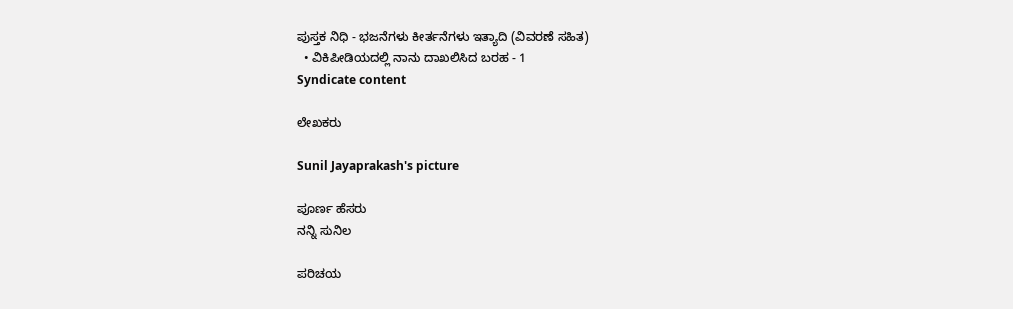ಪುಸ್ತಕ ನಿಧಿ - ಭಜನೆಗಳು ಕೀರ್ತನೆಗಳು ಇತ್ಯಾದಿ (ವಿವರಣೆ ಸಹಿತ)
  • ವಿಕಿಪೀಡಿಯದಲ್ಲಿ ನಾನು ದಾಖಲಿಸಿದ ಬರಹ - 1
Syndicate content

ಲೇಖಕರು

Sunil Jayaprakash's picture

ಪೂರ್ಣ ಹೆಸರು
ನನ್ನಿ ಸುನಿಲ

ಪರಿಚಯ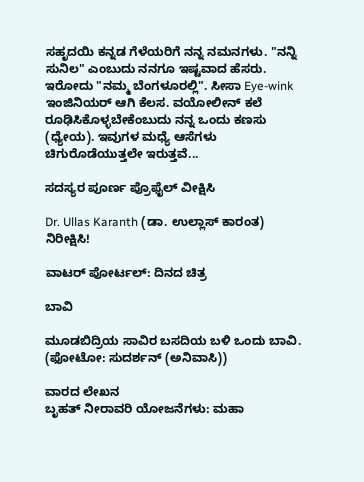ಸಹೃದಯಿ ಕನ್ನಡ ಗೆಳೆಯರಿಗೆ ನನ್ನ ನಮನಗಳು. "ನನ್ನಿ ಸುನಿಲ" ಎಂಬುದು ನನಗೂ ಇಷ್ಟವಾದ ಹೆಸರು. ಇರೋದು "ನಮ್ಮ ಬೆಂಗಳೂರಲ್ಲಿ". ಸೀಸಾ Eye-wink ಇಂಜಿನಿಯರ್ ಆಗಿ ಕೆಲಸ. ವಯೋಲೀನ್ ಕಲೆ ರೂಢಿಸಿಕೊಳ್ಳಬೇಕೆಂಬುದು ನನ್ನ ಒಂದು ಕಣಸು (ಧ್ಯೇಯ). ಇವುಗಳ ಮಧ್ಯೆ ಆಸೆಗಳು ಚಿಗುರೊಡೆಯುತ್ತಲೇ ಇರುತ್ತವೆ...

ಸದಸ್ಯರ ಪೂರ್ಣ ಪ್ರೊಫೈಲ್ ವೀಕ್ಷಿಸಿ

Dr. Ullas Karanth (ಡಾ. ಉಲ್ಲಾಸ್ ಕಾರಂತ)
ನಿರೀಕ್ಷಿಸಿ!

ವಾಟರ್ ಪೋರ್ಟಲ್: ದಿನದ ಚಿತ್ರ

ಬಾವಿ

ಮೂಡಬಿದ್ರಿಯ ಸಾವಿರ ಬಸದಿಯ ಬಳಿ ಒಂದು ಬಾವಿ.
(ಫೋಟೋ: ಸುದರ್ಶನ್ (ಅನಿವಾಸಿ))

ವಾರದ ಲೇಖನ
ಬೃಹತ್ ನೀರಾವರಿ ಯೋಜನೆಗಳು: ಮಹಾ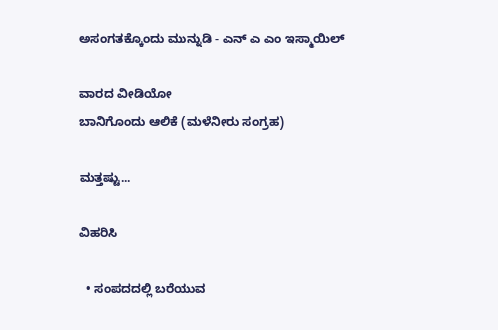ಅಸಂಗತಕ್ಕೊಂದು ಮುನ್ನುಡಿ - ಎನ್ ಎ ಎಂ ಇಸ್ಮಾಯಿಲ್

ವಾರದ ವೀಡಿಯೋ
ಬಾನಿಗೊಂದು ಆಲಿಕೆ (ಮಳೆನೀರು ಸಂಗ್ರಹ)

ಮತ್ತಷ್ಟು...

ವಿಹರಿಸಿ

  • ಸಂಪದದಲ್ಲಿ ಬರೆಯುವ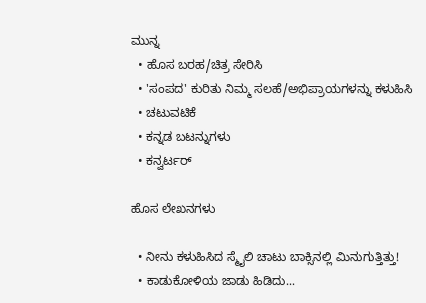ಮುನ್ನ
  • ಹೊಸ ಬರಹ/ಚಿತ್ರ ಸೇರಿಸಿ
  • 'ಸಂಪದ' ಕುರಿತು ನಿಮ್ಮ ಸಲಹೆ/ಅಭಿಪ್ರಾಯಗಳನ್ನು ಕಳುಹಿಸಿ
  • ಚಟುವಟಿಕೆ
  • ಕನ್ನಡ ಬಟನ್ನುಗಳು
  • ಕನ್ವರ್ಟರ್

ಹೊಸ ಲೇಖನಗಳು

  • ನೀನು ಕಳುಹಿಸಿದ ಸ್ಮೈಲಿ ಚಾಟು ಬಾಕ್ಸಿನಲ್ಲಿ ಮಿನುಗುತ್ತಿತ್ತು!
  • ಕಾಡುಕೋಳಿಯ ಜಾಡು ಹಿಡಿದು...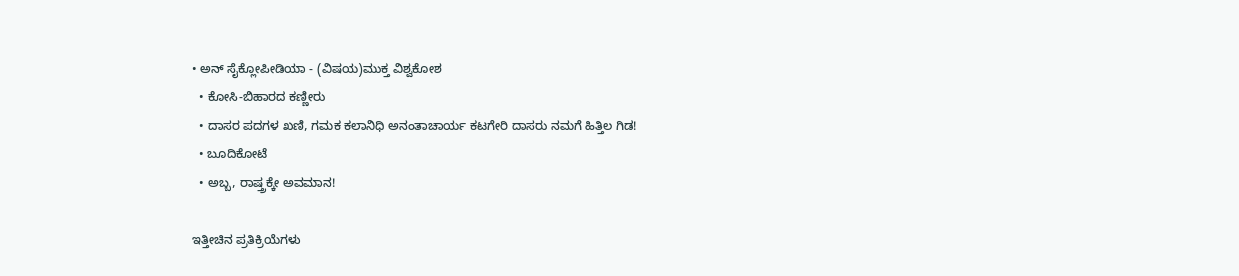• ಅನ್ ಸೈಕ್ಲೋಪೀಡಿಯಾ - (ವಿಷಯ)ಮುಕ್ತ ವಿಶ್ವಕೋಶ
  • ಕೋಸಿ-ಬಿಹಾರದ ಕಣ್ಣೀರು
  • ದಾಸರ ಪದಗಳ ಖಣಿ, ಗಮಕ ಕಲಾನಿಧಿ ಅನಂತಾಚಾರ್ಯ ಕಟಗೇರಿ ದಾಸರು ನಮಗೆ ಹಿತ್ತಿಲ ಗಿಡ!
  • ಬೂದಿಕೋಟೆ
  • ಅಬ್ಬ, ರಾಷ್ತ್ರಕ್ಕೇ ಅವಮಾನ!

ಇತ್ತೀಚಿನ ಪ್ರತಿಕ್ರಿಯೆಗಳು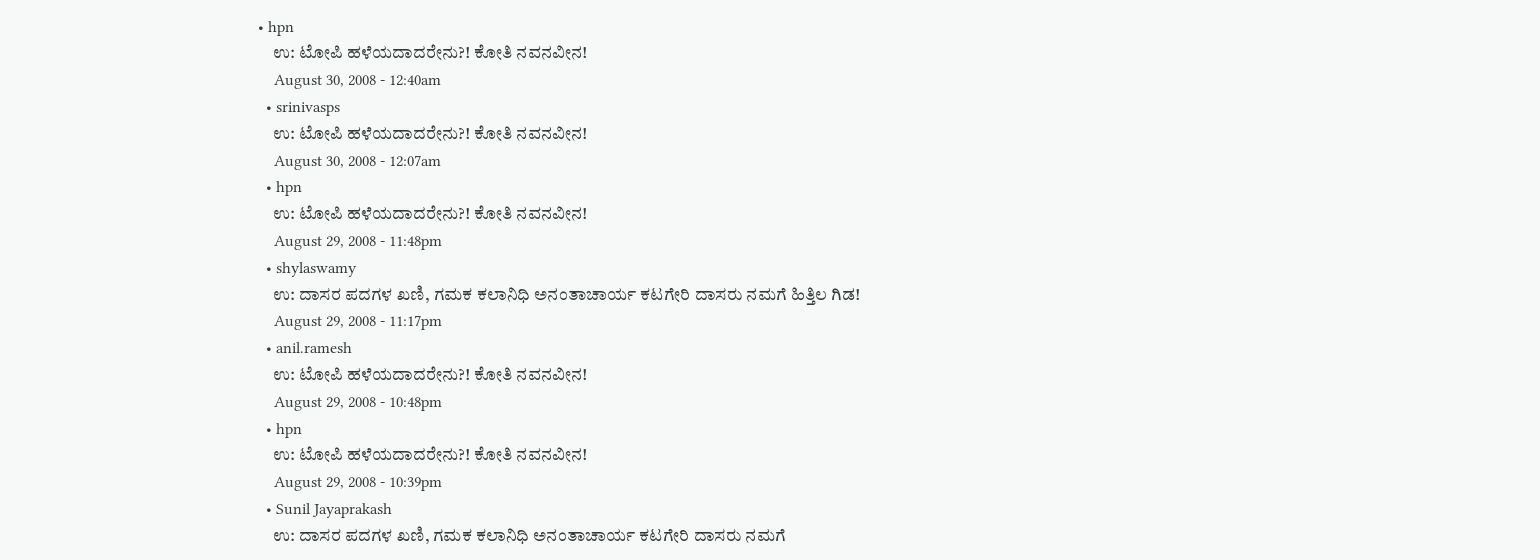• hpn
    ಉ: ಟೋಪಿ ಹಳೆಯದಾದರೇನು?! ಕೋತಿ ನವನವೀನ!
    August 30, 2008 - 12:40am
  • srinivasps
    ಉ: ಟೋಪಿ ಹಳೆಯದಾದರೇನು?! ಕೋತಿ ನವನವೀನ!
    August 30, 2008 - 12:07am
  • hpn
    ಉ: ಟೋಪಿ ಹಳೆಯದಾದರೇನು?! ಕೋತಿ ನವನವೀನ!
    August 29, 2008 - 11:48pm
  • shylaswamy
    ಉ: ದಾಸರ ಪದಗಳ ಖಣಿ, ಗಮಕ ಕಲಾನಿಧಿ ಅನಂತಾಚಾರ್ಯ ಕಟಗೇರಿ ದಾಸರು ನಮಗೆ ಹಿತ್ತಿಲ ಗಿಡ!
    August 29, 2008 - 11:17pm
  • anil.ramesh
    ಉ: ಟೋಪಿ ಹಳೆಯದಾದರೇನು?! ಕೋತಿ ನವನವೀನ!
    August 29, 2008 - 10:48pm
  • hpn
    ಉ: ಟೋಪಿ ಹಳೆಯದಾದರೇನು?! ಕೋತಿ ನವನವೀನ!
    August 29, 2008 - 10:39pm
  • Sunil Jayaprakash
    ಉ: ದಾಸರ ಪದಗಳ ಖಣಿ, ಗಮಕ ಕಲಾನಿಧಿ ಅನಂತಾಚಾರ್ಯ ಕಟಗೇರಿ ದಾಸರು ನಮಗೆ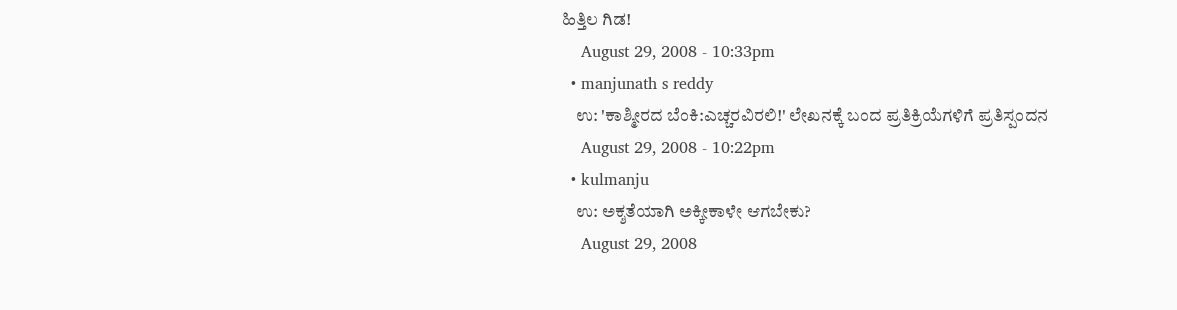ಹಿತ್ತಿಲ ಗಿಡ!
    August 29, 2008 - 10:33pm
  • manjunath s reddy
    ಉ: 'ಕಾಶ್ಮೀರದ ಬೆಂಕಿ:ಎಚ್ಚರವಿರಲಿ!' ಲೇಖನಕ್ಕೆ ಬಂದ ಪ್ರತಿಕ್ರಿಯೆಗಳಿಗೆ ಪ್ರತಿಸ್ಪಂದನ
    August 29, 2008 - 10:22pm
  • kulmanju
    ಉ: ಅಕ್ಶತೆಯಾಗಿ ಅಕ್ಕೀಕಾಳೇ ಆಗಬೇಕು?
    August 29, 2008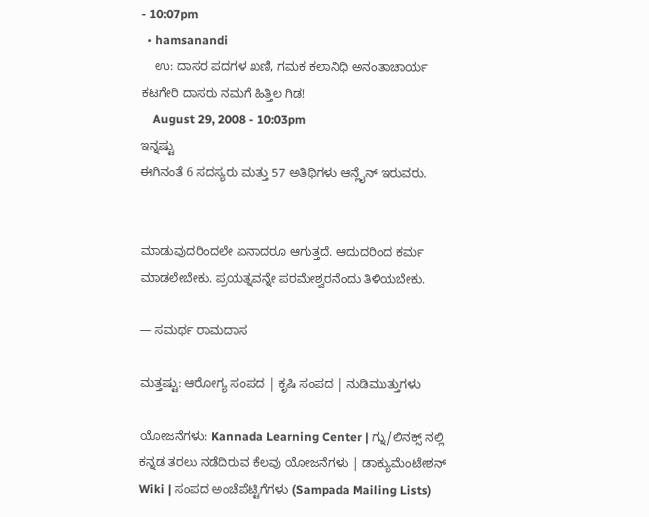- 10:07pm
  • hamsanandi
    ಉ: ದಾಸರ ಪದಗಳ ಖಣಿ, ಗಮಕ ಕಲಾನಿಧಿ ಅನಂತಾಚಾರ್ಯ ಕಟಗೇರಿ ದಾಸರು ನಮಗೆ ಹಿತ್ತಿಲ ಗಿಡ!
    August 29, 2008 - 10:03pm
ಇನ್ನಷ್ಟು
ಈಗಿನಂತೆ 6 ಸದಸ್ಯರು ಮತ್ತು 57 ಅತಿಥಿಗಳು ಆನ್ಲೈನ್ ಇರುವರು.


ಮಾಡುವುದರಿಂದಲೇ ಏನಾದರೂ ಆಗುತ್ತದೆ. ಆದುದರಿಂದ ಕರ್ಮ ಮಾಡಲೇಬೇಕು. ಪ್ರಯತ್ನವನ್ನೇ ಪರಮೇಶ್ವರನೆಂದು ತಿಳಿಯಬೇಕು.

— ಸಮರ್ಥ ರಾಮದಾಸ

ಮತ್ತಷ್ಟು: ಆರೋಗ್ಯ ಸಂಪದ | ಕೃಷಿ ಸಂಪದ | ನುಡಿಮುತ್ತುಗಳು

ಯೋಜನೆಗಳು: Kannada Learning Center | ಗ್ನು/ಲಿನಕ್ಸ್ ನಲ್ಲಿ ಕನ್ನಡ ತರಲು ನಡೆದಿರುವ ಕೆಲವು ಯೋಜನೆಗಳು | ಡಾಕ್ಯುಮೆಂಟೇಶನ್ Wiki | ಸಂಪದ ಅಂಚೆಪೆಟ್ಟಿಗೆಗಳು (Sampada Mailing Lists)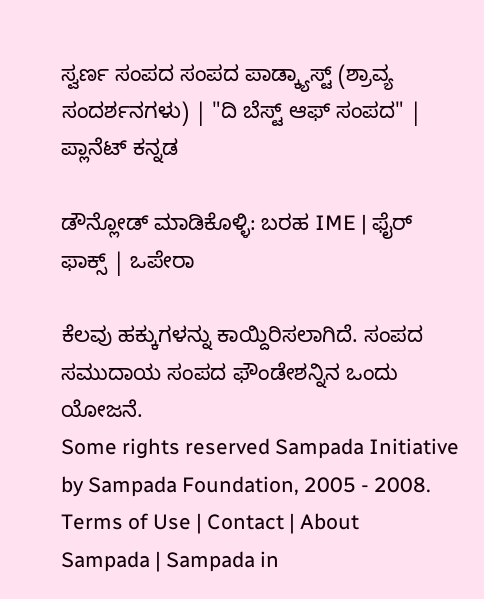ಸ್ವರ್ಣ ಸಂಪದ ಸಂಪದ ಪಾಡ್ಕ್ಯಾಸ್ಟ್ (ಶ್ರಾವ್ಯ ಸಂದರ್ಶನಗಳು) | "ದಿ ಬೆಸ್ಟ್ ಆಫ್ ಸಂಪದ" | ಪ್ಲಾನೆಟ್ ಕನ್ನಡ

ಡೌನ್ಲೋಡ್ ಮಾಡಿಕೊಳ್ಳಿ: ಬರಹ IME | ಫೈರ್ ಫಾಕ್ಸ್ | ಒಪೇರಾ

ಕೆಲವು ಹಕ್ಕುಗಳನ್ನು ಕಾಯ್ದಿರಿಸಲಾಗಿದೆ. ಸಂಪದ ಸಮುದಾಯ ಸಂಪದ ಫೌಂಡೇಶನ್ನಿನ ಒಂದು ಯೋಜನೆ.
Some rights reserved Sampada Initiative by Sampada Foundation, 2005 - 2008.
Terms of Use | Contact | About Sampada | Sampada in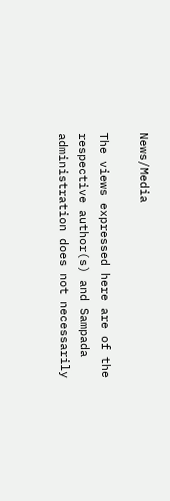News/Media

The views expressed here are of the respective author(s) and Sampada administration does not necessarily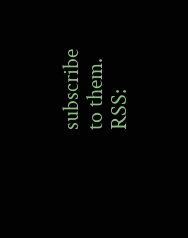subscribe to them.
RSS: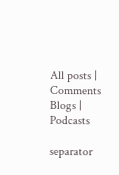All posts | Comments
Blogs | Podcasts

separator